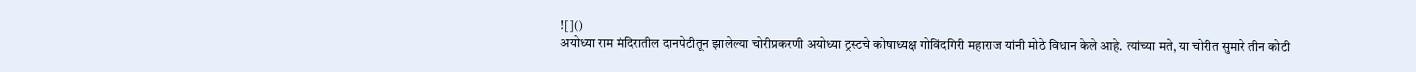![]()
अयोध्या राम मंदिरातील दानपेटीतून झालेल्या चोरीप्रकरणी अयोध्या ट्रस्टचे कोषाध्यक्ष गोविंदगिरी महाराज यांनी मोठे विधान केले आहे. त्यांच्या मते, या चोरीत सुमारे तीन कोटी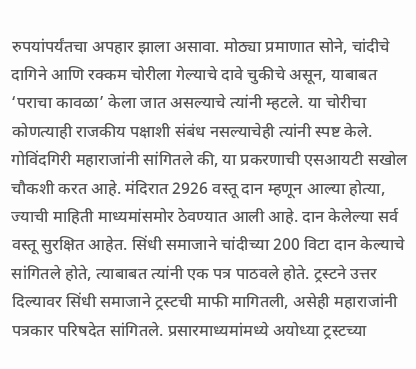रुपयांपर्यंतचा अपहार झाला असावा. मोठ्या प्रमाणात सोने, चांदीचे दागिने आणि रक्कम चोरीला गेल्याचे दावे चुकीचे असून, याबाबत ‘पराचा कावळा’ केला जात असल्याचे त्यांनी म्हटले. या चोरीचा कोणत्याही राजकीय पक्षाशी संबंध नसल्याचेही त्यांनी स्पष्ट केले. गोविंदगिरी महाराजांनी सांगितले की, या प्रकरणाची एसआयटी सखोल चौकशी करत आहे. मंदिरात 2926 वस्तू दान म्हणून आल्या होत्या, ज्याची माहिती माध्यमांसमोर ठेवण्यात आली आहे. दान केलेल्या सर्व वस्तू सुरक्षित आहेत. सिंधी समाजाने चांदीच्या 200 विटा दान केल्याचे सांगितले होते, त्याबाबत त्यांनी एक पत्र पाठवले होते. ट्रस्टने उत्तर दिल्यावर सिंधी समाजाने ट्रस्टची माफी मागितली, असेही महाराजांनी पत्रकार परिषदेत सांगितले. प्रसारमाध्यमांमध्ये अयोध्या ट्रस्टच्या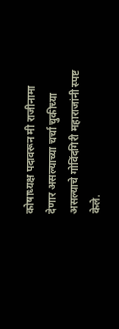कोषाध्यक्ष पदावरून मी राजीनामा देणार असल्याच्या चर्चा चुकीच्या असल्याचे गोविंदगिरी महाराजांनी स्पष्ट केले.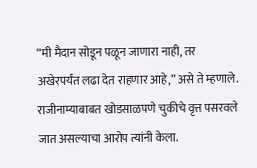“मी मैदान सोडून पळून जाणारा नाही, तर अखेरपर्यंत लढा देत राहणार आहे,” असे ते म्हणाले. राजीनाम्याबाबत खोडसाळपणे चुकीचे वृत्त पसरवले जात असल्याचा आरोप त्यांनी केला.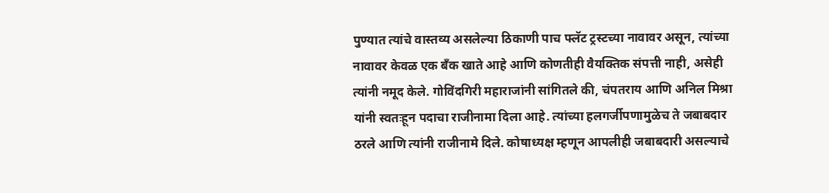पुण्यात त्यांचे वास्तव्य असलेल्या ठिकाणी पाच फ्लॅट ट्रस्टच्या नावावर असून, त्यांच्या नावावर केवळ एक बँक खाते आहे आणि कोणतीही वैयक्तिक संपत्ती नाही, असेही त्यांनी नमूद केले. गोविंदगिरी महाराजांनी सांगितले की, चंपतराय आणि अनिल मिश्रा यांनी स्वतःहून पदाचा राजीनामा दिला आहे. त्यांच्या हलगर्जीपणामुळेच ते जबाबदार ठरले आणि त्यांनी राजीनामे दिले. कोषाध्यक्ष म्हणून आपलीही जबाबदारी असल्याचे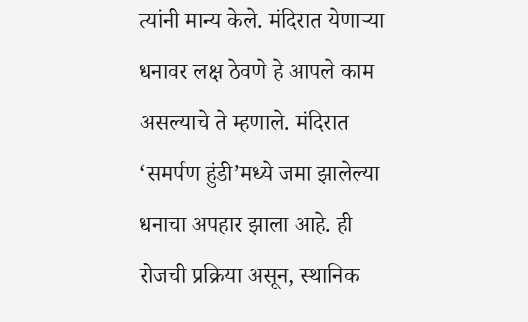त्यांनी मान्य केले. मंदिरात येणाऱ्या धनावर लक्ष ठेवणे हे आपले काम असल्याचे ते म्हणाले. मंदिरात ‘समर्पण हुंडी’मध्ये जमा झालेल्या धनाचा अपहार झाला आहे. ही रोजची प्रक्रिया असून, स्थानिक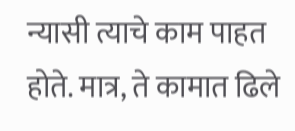न्यासी त्याचे काम पाहत होते. मात्र, ते कामात ढिले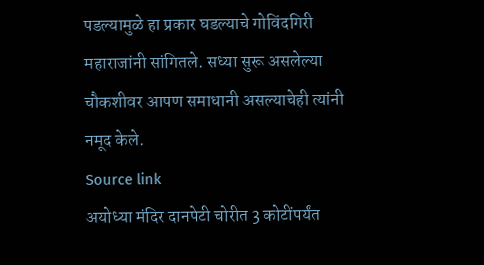पडल्यामुळे हा प्रकार घडल्याचे गोविंदगिरी महाराजांनी सांगितले. सध्या सुरू असलेल्या चौकशीवर आपण समाधानी असल्याचेही त्यांनी नमूद केले.
Source link
अयोध्या मंदिर दानपेटी चोरीत 3 कोटींपर्यंत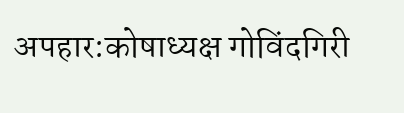अपहार:कोषाध्यक्ष गोविंदगिरी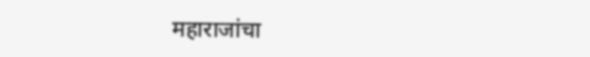महाराजांचा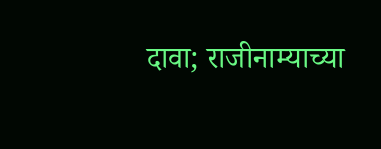दावा; राजीनाम्याच्या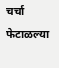चर्चा फेटाळल्या